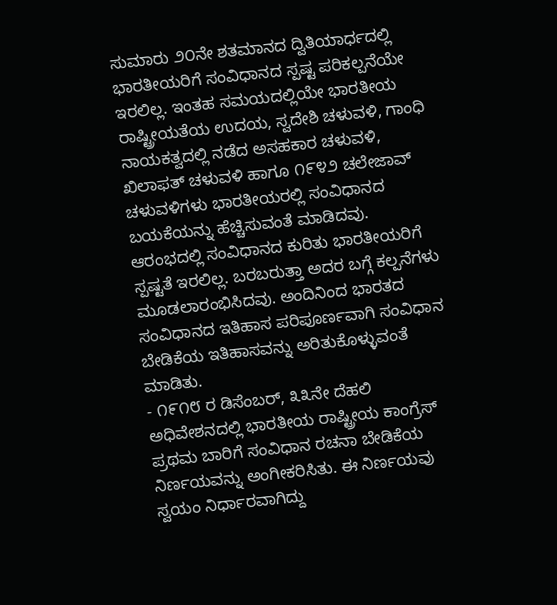ಸುಮಾರು ೨೦ನೇ ಶತಮಾನದ ದ್ವಿತಿಯಾರ್ಧದಲ್ಲಿ ಭಾರತೀಯರಿಗೆ ಸಂವಿಧಾನದ ಸ್ಪಷ್ಟ ಪರಿಕಲ್ಪನೆಯೇ ಇರಲಿಲ್ಲ. ಇಂತಹ ಸಮಯದಲ್ಲಿಯೇ ಭಾರತೀಯ ರಾಷ್ಟ್ರೀಯತೆಯ ಉದಯ, ಸ್ವದೇಶಿ ಚಳುವಳಿ, ಗಾಂಧಿ ನಾಯಕತ್ವದಲ್ಲಿ ನಡೆದ ಅಸಹಕಾರ ಚಳುವಳಿ, ಖಿಲಾಫತ್ ಚಳುವಳಿ ಹಾಗೂ ೧೯೪೨ ಚಲೇಜಾವ್ ಚಳುವಳಿಗಳು ಭಾರತೀಯರಲ್ಲಿ ಸಂವಿಧಾನದ ಬಯಕೆಯನ್ನು ಹೆಚ್ಚಿಸುವಂತೆ ಮಾಡಿದವು. ಆರಂಭದಲ್ಲಿ ಸಂವಿಧಾನದ ಕುರಿತು ಭಾರತೀಯರಿಗೆ ಸ್ಪಷ್ಟತೆ ಇರಲಿಲ್ಲ. ಬರಬರುತ್ತಾ ಅದರ ಬಗ್ಗೆ ಕಲ್ಪನೆಗಳು ಮೂಡಲಾರಂಭಿಸಿದವು. ಅಂದಿನಿಂದ ಭಾರತದ ಸಂವಿಧಾನದ ಇತಿಹಾಸ ಪರಿಪೂರ್ಣವಾಗಿ ಸಂವಿಧಾನ ಬೇಡಿಕೆಯ ಇತಿಹಾಸವನ್ನು ಅರಿತುಕೊಳ್ಳುವಂತೆ ಮಾಡಿತು.
- ೧೯೧೮ ರ ಡಿಸೆಂಬರ್, ೩೩ನೇ ದೆಹಲಿ ಅಧಿವೇಶನದಲ್ಲಿ ಭಾರತೀಯ ರಾಷ್ಟ್ರೀಯ ಕಾಂಗ್ರೆಸ್ ಪ್ರಥಮ ಬಾರಿಗೆ ಸಂವಿಧಾನ ರಚನಾ ಬೇಡಿಕೆಯ ನಿರ್ಣಯವನ್ನು ಅಂಗೀಕರಿಸಿತು. ಈ ನಿರ್ಣಯವು ಸ್ವಯಂ ನಿರ್ಧಾರವಾಗಿದ್ದು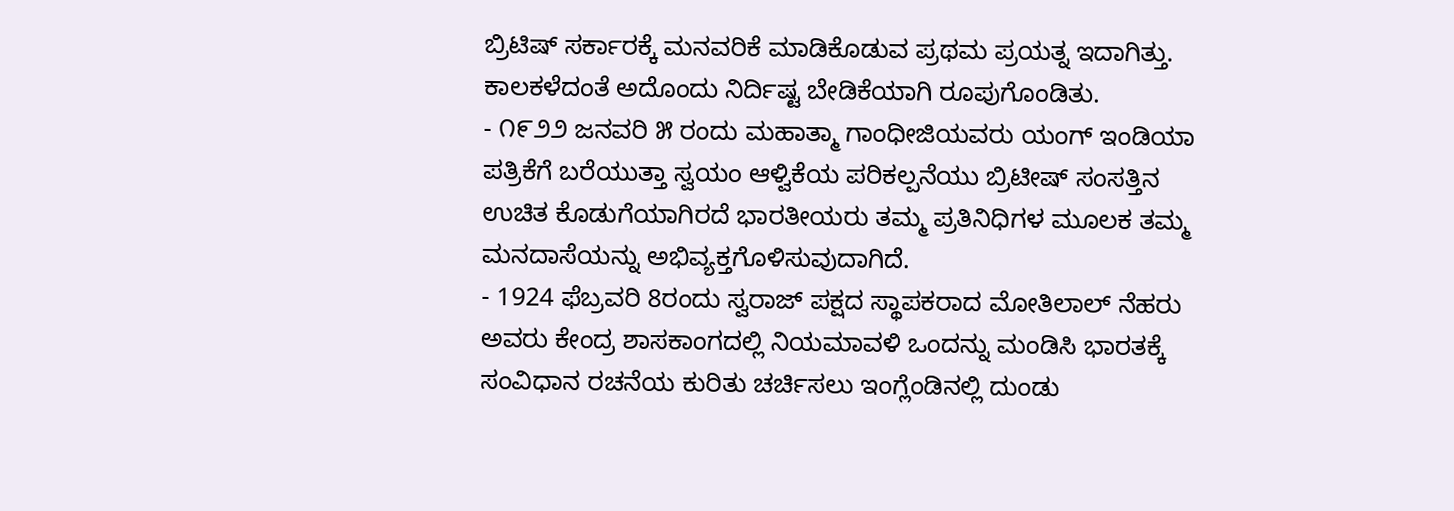ಬ್ರಿಟಿಷ್ ಸರ್ಕಾರಕ್ಕೆ ಮನವರಿಕೆ ಮಾಡಿಕೊಡುವ ಪ್ರಥಮ ಪ್ರಯತ್ನ ಇದಾಗಿತ್ತು. ಕಾಲಕಳೆದಂತೆ ಅದೊಂದು ನಿರ್ದಿಷ್ಟ ಬೇಡಿಕೆಯಾಗಿ ರೂಪುಗೊಂಡಿತು.
- ೧೯೨೨ ಜನವರಿ ೫ ರಂದು ಮಹಾತ್ಮಾ ಗಾಂಧೀಜಿಯವರು ಯಂಗ್ ಇಂಡಿಯಾ ಪತ್ರಿಕೆಗೆ ಬರೆಯುತ್ತಾ ಸ್ವಯಂ ಆಳ್ವಿಕೆಯ ಪರಿಕಲ್ಪನೆಯು ಬ್ರಿಟೀಷ್ ಸಂಸತ್ತಿನ ಉಚಿತ ಕೊಡುಗೆಯಾಗಿರದೆ ಭಾರತೀಯರು ತಮ್ಮ ಪ್ರತಿನಿಧಿಗಳ ಮೂಲಕ ತಮ್ಮ ಮನದಾಸೆಯನ್ನು ಅಭಿವ್ಯಕ್ತಗೊಳಿಸುವುದಾಗಿದೆ.
- 1924 ಫೆಬ್ರವರಿ 8ರಂದು ಸ್ವರಾಜ್ ಪಕ್ಷದ ಸ್ಥಾಪಕರಾದ ಮೋತಿಲಾಲ್ ನೆಹರು ಅವರು ಕೇಂದ್ರ ಶಾಸಕಾಂಗದಲ್ಲಿ ನಿಯಮಾವಳಿ ಒಂದನ್ನು ಮಂಡಿಸಿ ಭಾರತಕ್ಕೆ ಸಂವಿಧಾನ ರಚನೆಯ ಕುರಿತು ಚರ್ಚಿಸಲು ಇಂಗ್ಲೆಂಡಿನಲ್ಲಿ ದುಂಡು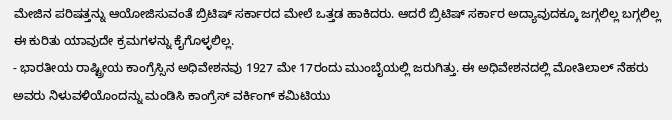ಮೇಜಿನ ಪರಿಷತ್ತನ್ನು ಆಯೋಜಿಸುವಂತೆ ಬ್ರಿಟಿಷ್ ಸರ್ಕಾರದ ಮೇಲೆ ಒತ್ತಡ ಹಾಕಿದರು. ಆದರೆ ಬ್ರಿಟಿಷ್ ಸರ್ಕಾರ ಅದ್ಯಾವುದಕ್ಕೂ ಜಗ್ಗಲಿಲ್ಲ ಬಗ್ಗಲಿಲ್ಲ ಈ ಕುರಿತು ಯಾವುದೇ ಕ್ರಮಗಳನ್ನು ಕೈಗೊಳ್ಳಲಿಲ್ಲ.
- ಭಾರತೀಯ ರಾಷ್ಟ್ರೀಯ ಕಾಂಗ್ರೆಸ್ಸಿನ ಅಧಿವೇಶನವು 1927 ಮೇ 17ರಂದು ಮುಂಬೈಯಲ್ಲಿ ಜರುಗಿತ್ತು. ಈ ಅಧಿವೇಶನದಲ್ಲಿ ಮೋತಿಲಾಲ್ ನೆಹರು ಅವರು ನಿಳುವಳಿಯೊಂದನ್ನು ಮಂಡಿಸಿ ಕಾಂಗ್ರೆಸ್ ವರ್ಕಿಂಗ್ ಕಮಿಟಿಯು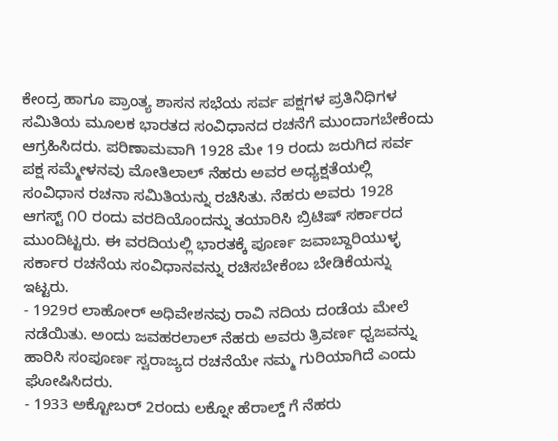ಕೇಂದ್ರ ಹಾಗೂ ಪ್ರಾಂತ್ಯ ಶಾಸನ ಸಭೆಯ ಸರ್ವ ಪಕ್ಷಗಳ ಪ್ರತಿನಿಧಿಗಳ ಸಮಿತಿಯ ಮೂಲಕ ಭಾರತದ ಸಂವಿಧಾನದ ರಚನೆಗೆ ಮುಂದಾಗಬೇಕೆಂದು ಆಗ್ರಹಿಸಿದರು. ಪರಿಣಾಮವಾಗಿ 1928 ಮೇ 19 ರಂದು ಜರುಗಿದ ಸರ್ವ ಪಕ್ಷ ಸಮ್ಮೇಳನವು ಮೋತಿಲಾಲ್ ನೆಹರು ಅವರ ಅಧ್ಯಕ್ಷತೆಯಲ್ಲಿ ಸಂವಿಧಾನ ರಚನಾ ಸಮಿತಿಯನ್ನು ರಚಿಸಿತು. ನೆಹರು ಅವರು 1928 ಆಗಸ್ಟ್ ೧೦ ರಂದು ವರದಿಯೊಂದನ್ನು ತಯಾರಿಸಿ ಬ್ರಿಟಿಷ್ ಸರ್ಕಾರದ ಮುಂದಿಟ್ಟರು. ಈ ವರದಿಯಲ್ಲಿ ಭಾರತಕ್ಕೆ ಪೂರ್ಣ ಜವಾಬ್ದಾರಿಯುಳ್ಳ ಸರ್ಕಾರ ರಚನೆಯ ಸಂವಿಧಾನವನ್ನು ರಚಿಸಬೇಕೆಂಬ ಬೇಡಿಕೆಯನ್ನು ಇಟ್ಟರು.
- 1929ರ ಲಾಹೋರ್ ಅಧಿವೇಶನವು ರಾವಿ ನದಿಯ ದಂಡೆಯ ಮೇಲೆ ನಡೆಯಿತು. ಅಂದು ಜವಹರಲಾಲ್ ನೆಹರು ಅವರು ತ್ರಿವರ್ಣ ಧ್ವಜವನ್ನು ಹಾರಿಸಿ ಸಂಪೂರ್ಣ ಸ್ವರಾಜ್ಯದ ರಚನೆಯೇ ನಮ್ಮ ಗುರಿಯಾಗಿದೆ ಎಂದು ಘೋಷಿಸಿದರು.
- 1933 ಅಕ್ಟೋಬರ್ 2ರಂದು ಲಕ್ನೋ ಹೆರಾಲ್ಡ್ ಗೆ ನೆಹರು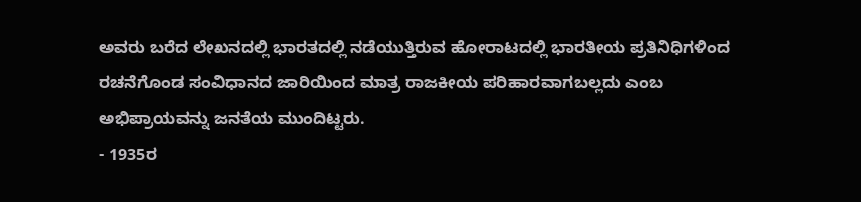ಅವರು ಬರೆದ ಲೇಖನದಲ್ಲಿ ಭಾರತದಲ್ಲಿ ನಡೆಯುತ್ತಿರುವ ಹೋರಾಟದಲ್ಲಿ ಭಾರತೀಯ ಪ್ರತಿನಿಧಿಗಳಿಂದ ರಚನೆಗೊಂಡ ಸಂವಿಧಾನದ ಜಾರಿಯಿಂದ ಮಾತ್ರ ರಾಜಕೀಯ ಪರಿಹಾರವಾಗಬಲ್ಲದು ಎಂಬ ಅಭಿಪ್ರಾಯವನ್ನು ಜನತೆಯ ಮುಂದಿಟ್ಟರು.
- 1935ರ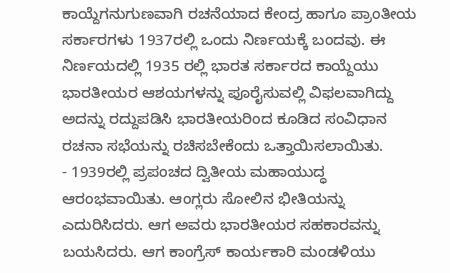ಕಾಯ್ದೆಗನುಗುಣವಾಗಿ ರಚನೆಯಾದ ಕೇಂದ್ರ ಹಾಗೂ ಪ್ರಾಂತೀಯ ಸರ್ಕಾರಗಳು 1937ರಲ್ಲಿ ಒಂದು ನಿರ್ಣಯಕ್ಕೆ ಬಂದವು. ಈ ನಿರ್ಣಯದಲ್ಲಿ 1935 ರಲ್ಲಿ ಭಾರತ ಸರ್ಕಾರದ ಕಾಯ್ದೆಯು ಭಾರತೀಯರ ಆಶಯಗಳನ್ನು ಪೂರೈಸುವಲ್ಲಿ ವಿಫಲವಾಗಿದ್ದು ಅದನ್ನು ರದ್ದುಪಡಿಸಿ ಭಾರತೀಯರಿಂದ ಕೂಡಿದ ಸಂವಿಧಾನ ರಚನಾ ಸಭೆಯನ್ನು ರಚಿಸಬೇಕೆಂದು ಒತ್ತಾಯಿಸಲಾಯಿತು.
- 1939ರಲ್ಲಿ ಪ್ರಪಂಚದ ದ್ವಿತೀಯ ಮಹಾಯುದ್ಧ ಆರಂಭವಾಯಿತು. ಆಂಗ್ಲರು ಸೋಲಿನ ಭೀತಿಯನ್ನು ಎದುರಿಸಿದರು. ಆಗ ಅವರು ಭಾರತೀಯರ ಸಹಕಾರವನ್ನು ಬಯಸಿದರು. ಆಗ ಕಾಂಗ್ರೆಸ್ ಕಾರ್ಯಕಾರಿ ಮಂಡಳಿಯು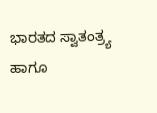ಭಾರತದ ಸ್ವಾತಂತ್ರ್ಯ ಹಾಗೂ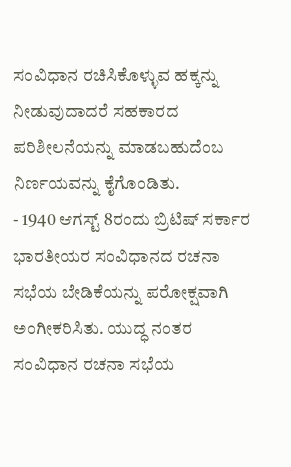ಸಂವಿಧಾನ ರಚಿಸಿಕೊಳ್ಳುವ ಹಕ್ಕನ್ನು ನೀಡುವುದಾದರೆ ಸಹಕಾರದ ಪರಿಶೀಲನೆಯನ್ನು ಮಾಡಬಹುದೆಂಬ ನಿರ್ಣಯವನ್ನು ಕೈಗೊಂಡಿತು.
- 1940 ಆಗಸ್ಟ್ 8ರಂದು ಬ್ರಿಟಿಷ್ ಸರ್ಕಾರ ಭಾರತೀಯರ ಸಂವಿಧಾನದ ರಚನಾ ಸಭೆಯ ಬೇಡಿಕೆಯನ್ನು ಪರೋಕ್ಷವಾಗಿ ಅಂಗೀಕರಿಸಿತು. ಯುದ್ಧ ನಂತರ ಸಂವಿಧಾನ ರಚನಾ ಸಭೆಯ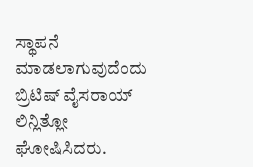ಸ್ಥಾಪನೆ ಮಾಡಲಾಗುವುದೆಂದು ಬ್ರಿಟಿಷ್ ವೈಸರಾಯ್ ಲಿನ್ಲಿತ್ಲೋ ಘೋಷಿಸಿದರು.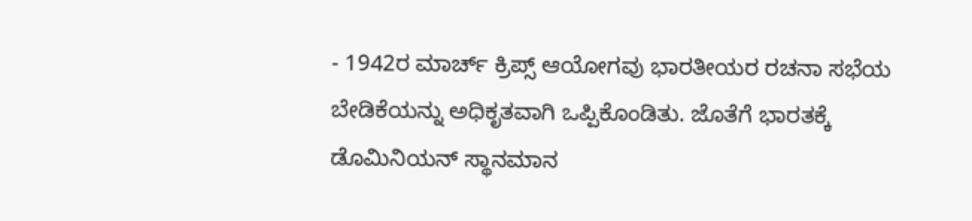- 1942ರ ಮಾರ್ಚ್ ಕ್ರಿಪ್ಸ್ ಆಯೋಗವು ಭಾರತೀಯರ ರಚನಾ ಸಭೆಯ ಬೇಡಿಕೆಯನ್ನು ಅಧಿಕೃತವಾಗಿ ಒಪ್ಪಿಕೊಂಡಿತು. ಜೊತೆಗೆ ಭಾರತಕ್ಕೆ ಡೊಮಿನಿಯನ್ ಸ್ಥಾನಮಾನ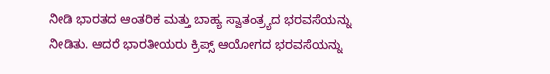ನೀಡಿ ಭಾರತದ ಆಂತರಿಕ ಮತ್ತು ಬಾಹ್ಯ ಸ್ವಾತಂತ್ರ್ಯದ ಭರವಸೆಯನ್ನು ನೀಡಿತು. ಆದರೆ ಭಾರತೀಯರು ಕ್ರಿಪ್ಸ್ ಆಯೋಗದ ಭರವಸೆಯನ್ನು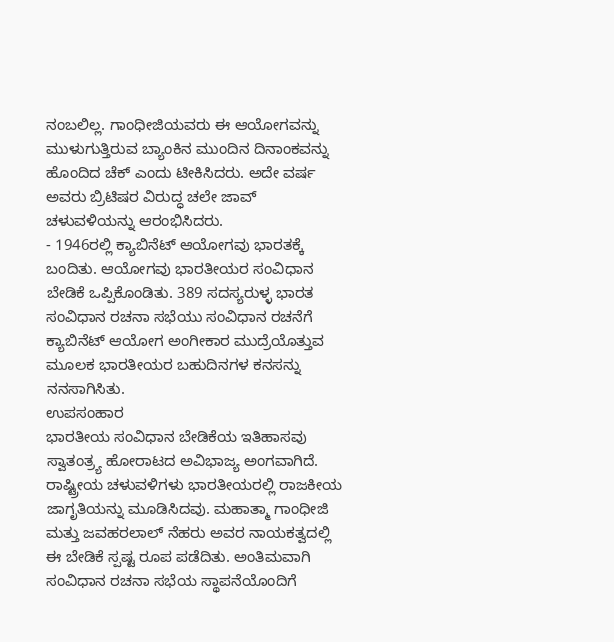ನಂಬಲಿಲ್ಲ. ಗಾಂಧೀಜಿಯವರು ಈ ಆಯೋಗವನ್ನು ಮುಳುಗುತ್ತಿರುವ ಬ್ಯಾಂಕಿನ ಮುಂದಿನ ದಿನಾಂಕವನ್ನು ಹೊಂದಿದ ಚೆಕ್ ಎಂದು ಟೀಕಿಸಿದರು. ಅದೇ ವರ್ಷ ಅವರು ಬ್ರಿಟಿಷರ ವಿರುದ್ಧ ಚಲೇ ಜಾವ್ ಚಳುವಳಿಯನ್ನು ಆರಂಭಿಸಿದರು.
- 1946ರಲ್ಲಿ ಕ್ಯಾಬಿನೆಟ್ ಆಯೋಗವು ಭಾರತಕ್ಕೆ ಬಂದಿತು. ಆಯೋಗವು ಭಾರತೀಯರ ಸಂವಿಧಾನ ಬೇಡಿಕೆ ಒಪ್ಪಿಕೊಂಡಿತು. 389 ಸದಸ್ಯರುಳ್ಳ ಭಾರತ ಸಂವಿಧಾನ ರಚನಾ ಸಭೆಯು ಸಂವಿಧಾನ ರಚನೆಗೆ ಕ್ಯಾಬಿನೆಟ್ ಆಯೋಗ ಅಂಗೀಕಾರ ಮುದ್ರೆಯೊತ್ತುವ ಮೂಲಕ ಭಾರತೀಯರ ಬಹುದಿನಗಳ ಕನಸನ್ನು ನನಸಾಗಿಸಿತು.
ಉಪಸಂಹಾರ
ಭಾರತೀಯ ಸಂವಿಧಾನ ಬೇಡಿಕೆಯ ಇತಿಹಾಸವು ಸ್ವಾತಂತ್ರ್ಯ ಹೋರಾಟದ ಅವಿಭಾಜ್ಯ ಅಂಗವಾಗಿದೆ. ರಾಷ್ಟ್ರೀಯ ಚಳುವಳಿಗಳು ಭಾರತೀಯರಲ್ಲಿ ರಾಜಕೀಯ ಜಾಗೃತಿಯನ್ನು ಮೂಡಿಸಿದವು. ಮಹಾತ್ಮಾ ಗಾಂಧೀಜಿ ಮತ್ತು ಜವಹರಲಾಲ್ ನೆಹರು ಅವರ ನಾಯಕತ್ವದಲ್ಲಿ ಈ ಬೇಡಿಕೆ ಸ್ಪಷ್ಟ ರೂಪ ಪಡೆದಿತು. ಅಂತಿಮವಾಗಿ ಸಂವಿಧಾನ ರಚನಾ ಸಭೆಯ ಸ್ಥಾಪನೆಯೊಂದಿಗೆ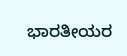ಭಾರತೀಯರ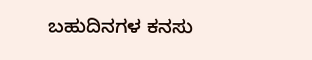ಬಹುದಿನಗಳ ಕನಸು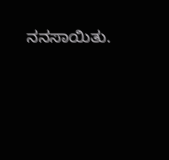ನನಸಾಯಿತು.